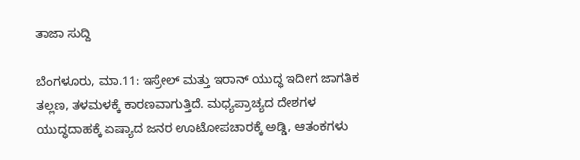ತಾಜಾ ಸುದ್ದಿ

ಬೆಂಗಳೂರು, ಮಾ.11: ಇಸ್ರೇಲ್‌ ಮತ್ತು ಇರಾನ್‌ ಯುದ್ಧ ಇದೀಗ ಜಾಗತಿಕ ತಲ್ಲಣ, ತಳಮಳಕ್ಕೆ ಕಾರಣವಾಗುತ್ತಿದೆ. ಮಧ್ಯಪ್ರಾಚ್ಯದ ದೇಶಗಳ ಯುದ್ಧದಾಹಕ್ಕೆ ಏಷ್ಯಾದ ಜನರ ಊಟೋಪಚಾರಕ್ಕೆ ಅಡ್ಡಿ, ಆತಂಕಗಳು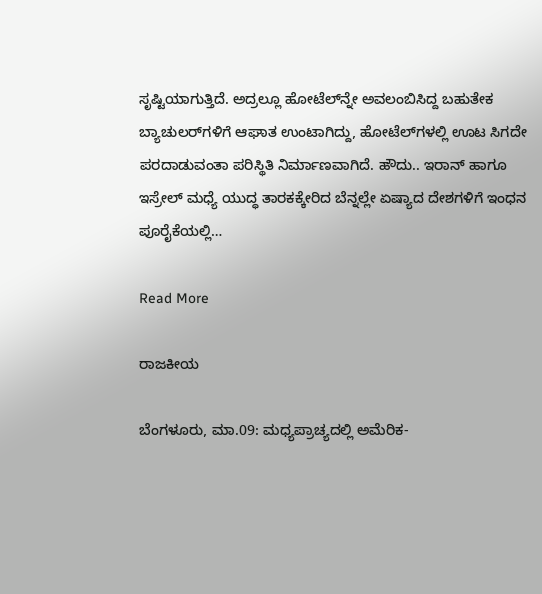ಸೃಷ್ಟಿಯಾಗುತ್ತಿದೆ. ಅದ್ರಲ್ಲೂ ಹೋಟೆಲ್‌ನ್ನೇ ಅವಲಂಬಿಸಿದ್ದ ಬಹುತೇಕ ಬ್ಯಾಚುಲರ್‌ಗಳಿಗೆ ಆಘಾತ ಉಂಟಾಗಿದ್ದು, ಹೋಟೆಲ್‌ಗಳಲ್ಲಿ ಊಟ ಸಿಗದೇ ಪರದಾಡುವಂತಾ ಪರಿಸ್ಥಿತಿ ನಿರ್ಮಾಣವಾಗಿದೆ. ಹೌದು.. ಇರಾನ್‌ ಹಾಗೂ ಇಸ್ರೇಲ್‌ ಮಧ್ಯೆ ಯುದ್ಧ ತಾರಕಕ್ಕೇರಿದ ಬೆನ್ನಲ್ಲೇ ಏಷ್ಯಾದ ದೇಶಗಳಿಗೆ ಇಂಧನ ಪೂರೈಕೆಯಲ್ಲಿ…

Read More

ರಾಜಕೀಯ

ಬೆಂಗಳೂರು, ಮಾ.09: ಮಧ್ಯಪ್ರಾಚ್ಯದಲ್ಲಿ ಅಮೆರಿಕ-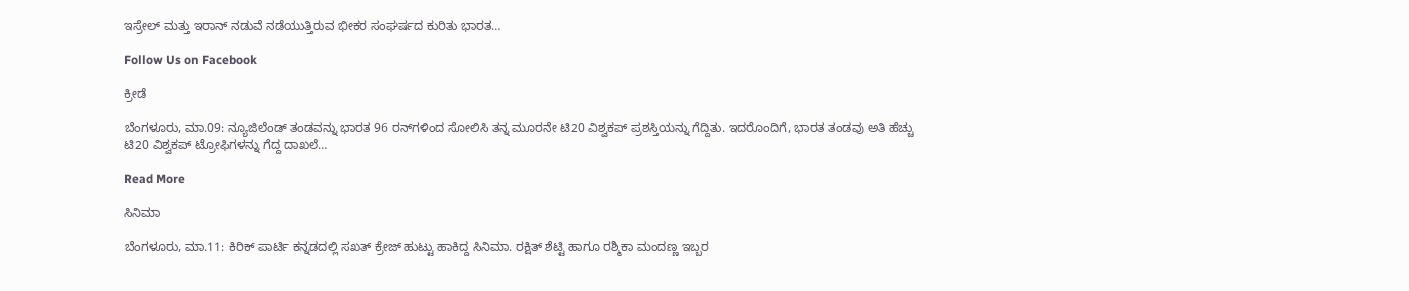ಇಸ್ರೇಲ್ ಮತ್ತು ಇರಾನ್ ನಡುವೆ ನಡೆಯುತ್ತಿರುವ ಭೀಕರ ಸಂಘರ್ಷದ ಕುರಿತು ಭಾರತ…

Follow Us on Facebook

ಕ್ರೀಡೆ

ಬೆಂಗಳೂರು, ಮಾ.09: ನ್ಯೂಜಿಲೆಂಡ್ ‌ತಂಡವನ್ನು ಭಾರತ 96 ರನ್‌ಗಳಿಂದ ಸೋಲಿಸಿ ತನ್ನ ಮೂರನೇ ಟಿ20 ವಿಶ್ವಕಪ್ ಪ್ರಶಸ್ತಿಯನ್ನು ಗೆದ್ದಿತು. ಇದರೊಂದಿಗೆ, ಭಾರತ ತಂಡವು ಅತಿ ಹೆಚ್ಚು ಟಿ20 ವಿಶ್ವಕಪ್ ಟ್ರೋಫಿಗಳನ್ನು ಗೆದ್ದ ದಾಖಲೆ…

Read More

ಸಿನಿಮಾ

ಬೆಂಗಳೂರು, ಮಾ.11: ಕಿರಿಕ್‌ ಪಾರ್ಟಿ ಕನ್ನಡದಲ್ಲಿ ಸಖತ್‌ ಕ್ರೇಜ್‌ ಹುಟ್ಟು ಹಾಕಿದ್ದ ಸಿನಿಮಾ. ರಕ್ಷಿತ್‌ ಶೆಟ್ಟಿ ಹಾಗೂ ರಶ್ಮಿಕಾ ಮಂದಣ್ಣ ಇಬ್ಬರ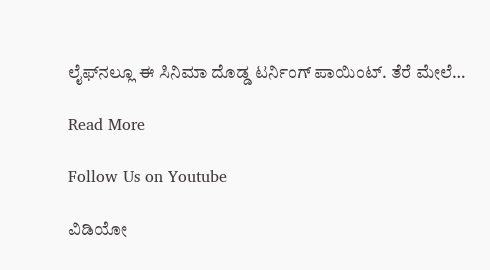ಲೈಫ್‌ನಲ್ಲೂ ಈ ಸಿನಿಮಾ ದೊಡ್ಡ ಟರ್ನಿಂಗ್‌ ಪಾಯಿಂಟ್‌. ತೆರೆ ಮೇಲೆ…

Read More

Follow Us on Youtube

ವಿಡಿಯೋ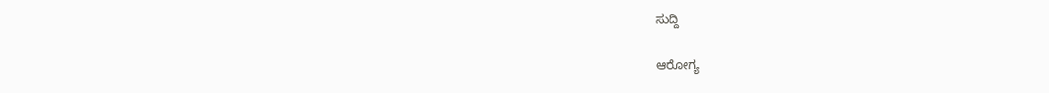ಸುದ್ದಿ

ಆರೋಗ್ಯ